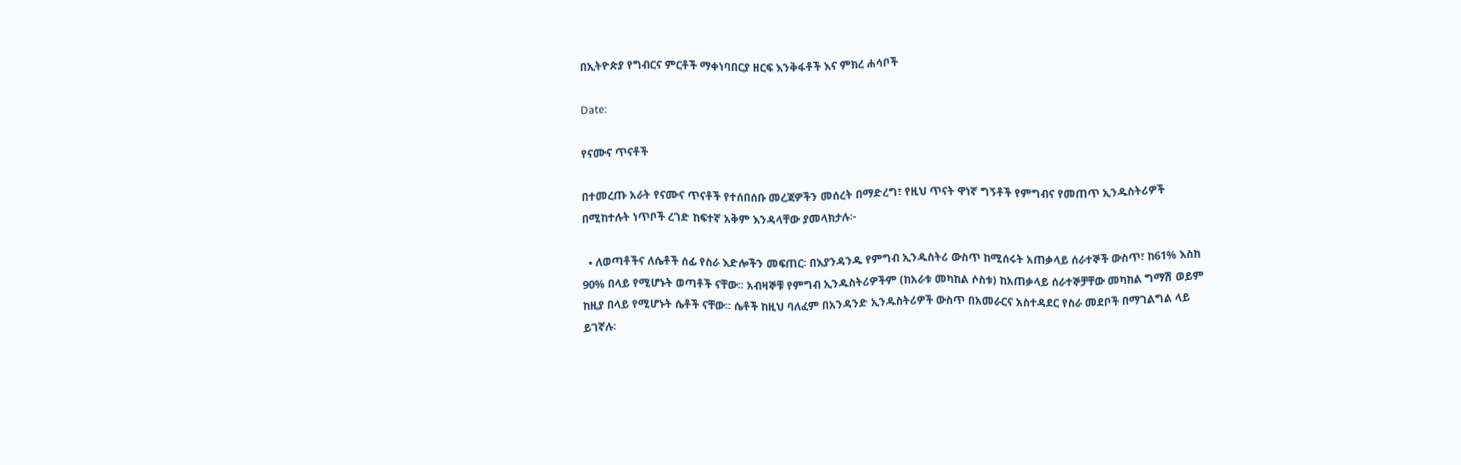በኢትዮጵያ የግብርና ምርቶች ማቀነባበርያ ዘርፍ እንቅፋቶች እና ምክረ ሐሳቦች

Date:

የናሙና ጥናቶች

በተመረጡ አራት የናሙና ጥናቶች የተሰበሰቡ መረጃዎችን መሰረት በማድረግ፣ የዚህ ጥናት ዋነኛ ግኝቶች የምግብና የመጠጥ ኢንዱስትሪዎች በሚከተሉት ነጥቦች ረገድ ከፍተኛ አቅም እንዳላቸው ያመላክታሉ፡-

  • ለወጣቶችና ለሴቶች ሰፊ የስራ እድሎችን መፍጠር፡ በእያንዳንዱ የምግብ ኢንዱስትሪ ውስጥ ከሚሰሩት አጠቃላይ ሰራተኞች ውስጥ፣ ከ61% እስከ 90% በላይ የሚሆኑት ወጣቶች ናቸው፡፡ አብዛኞቹ የምግብ ኢንዱስትሪዎችም (ከአራቱ መካከል ሶስቱ) ከአጠቃላይ ሰራተኞቻቸው መካከል ግማሽ ወይም ከዚያ በላይ የሚሆኑት ሴቶች ናቸው፡፡ ሴቶች ከዚህ ባለፈም በአንዳንድ ኢንዱስትሪዎች ውስጥ በአመራርና አስተዳደር የስራ መደቦች በማገልግል ላይ ይገኛሉ፡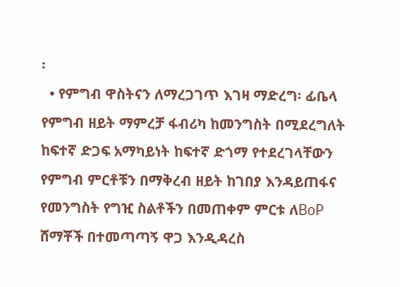፡
  • የምግብ ዋስትናን ለማረጋገጥ እገዛ ማድረግ፡ ፊቤላ የምግብ ዘይት ማምረቻ ፋብሪካ ከመንግስት በሚደረግለት ከፍተኛ ድጋፍ አማካይነት ከፍተኛ ድጎማ የተደረገላቸውን የምግብ ምርቶቹን በማቅረብ ዘይት ከገበያ እንዳይጠፋና የመንግስት የግዢ ስልቶችን በመጠቀም ምርቱ ለBoP ሸማቾች በተመጣጣኝ ዋጋ እንዲዳረስ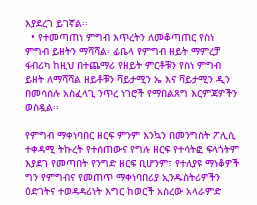እያደረገ ይገኛል፡፡
  • የተመጣጠነ ምግብ እጥረትን ለመቆጣጠር የስነ ምግብ ይዘትን ማሻሻል፡ ፊቤላ የምግብ ዘይት ማምረቻ ፋብሪካ ከዚህ በተጨማሪ የዘይት ምርቶቹን የስነ ምግብ ይዘት ለማሻሻል ዘይቶቹን ቫይታሚን ኤ እና ቫይታሚን ዲን በመሳሰሉ አስፈላጊ ንጥረ ነገሮች የማበልጸግ እርምጃዎችን ወስዷል፡፡

የምግብ ማቀነባበር ዘርፍ ምንም እንኳን በመንግስት ፖሊሲ ተቀዳሚ ትኩረት የተሰጠውና የግሉ ዘርፍ የተሳትፎ ፍላጎትም እያደገ የመጣበት የንግድ ዘርፍ ቢሆንም፣ የተለያዩ ማነቆዎች ግን የምግብና የመጠጥ ማቀነባበሪያ ኢንዱስትሪዎችን ዕድገትና ተወዳዳሪነት እግር ከወርች አስረው አላራምድ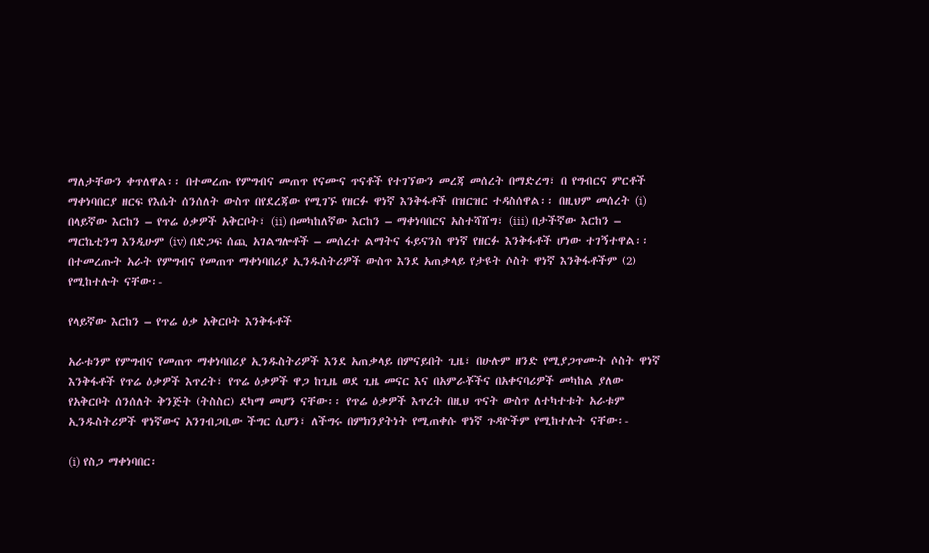ማለታቸውን ቀጥለዋል፡፡ በተመረጡ የምግብና መጠጥ የናሙና ጥናቶች የተገኘውን መረጃ መሰረት በማድረግ፣ በ የግብርና ምርቶች ማቀነባበርያ ዘርፍ የእሴት ሰንሰለት ውስጥ በየደረጃው የሚገኙ የዘርፉ ዋነኛ እንቅፋቶች በዝርዝር ተዳስሰዋል፡፡ በዚህም መሰረት (i) በላይኛው እርከን – የጥሬ ዕቃዎች አቅርቦት፣ (ii) በመካከለኛው እርከን – ማቀነባበርና አስተሻሸግ፣ (iii) በታችኛው እርከን – ማርኬቲንግ እንዲሁም (iv) በድጋፍ ሰጪ አገልግሎቶች – መሰረተ ልማትና ፋይናንስ ዋነኛ የዘርፉ እንቅፋቶች ሆነው ተገኝተዋል፡፡ በተመረጡት አራት የምግብና የመጠጥ ማቀነባበሪያ ኢንዱስትሪዎች ውስጥ እንደ አጠቃላይ የታዩት ሶስት ዋነኛ እንቅፋቶችም (2) የሚከተሉት ናቸው፡-

የላይኛው እርከን – የጥሬ ዕቃ አቅርቦት እንቅፋቶች

አራቱንም የምግብና የመጠጥ ማቀነባበሪያ ኢንዱስትሪዎች እንደ አጠቃላይ በምናይበት ጊዜ፣ በሁሉም ዘንድ የሚያጋጥሙት ሶስት ዋነኛ እንቅፋቶች የጥሬ ዕቃዎች እጥረት፣ የጥሬ ዕቃዎች ዋጋ ከጊዜ ወደ ጊዜ መናር እና በአምራቾችና በአቀናባሪዎች መካከል ያለው የአቅርቦት ሰንሰለት ቅንጅት (ትስስር) ደካማ መሆን ናቸው፡፡ የጥሬ ዕቃዎች እጥረት በዚህ ጥናት ውስጥ ለተካተቱት አራቱም ኢንዱስትሪዎች ዋነኛውና አንገብጋቢው ችግር ሲሆን፣ ለችግሩ በምክንያትነት የሚጠቀሱ ዋነኛ ጉዳዮችም የሚከተሉት ናቸው፡-

(i) የስጋ ማቀነባበር፡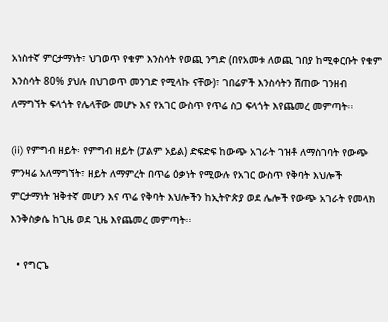አነስተኛ ምርታማነት፣ ህገወጥ የቁም እንስሳት የወጪ ንግድ (በየአመቱ ለወጪ ገበያ ከሚቀርቡት የቁም እንስሳት 80% ያህሉ በህገወጥ መንገድ የሚላኩ ናቸው)፣ ገበሬዎች እንስሳትን ሽጠው ገንዘብ ለማግኘት ፍላጎት የሌላቸው መሆኑ እና የአገር ውስጥ የጥሬ ስጋ ፍላጎት እየጨመረ መምጣት፡፡

(ii) የምግብ ዘይት፡ የምግብ ዘይት (ፓልም ኦይል) ድፍድፍ ከውጭ አገራት ገዝቶ ለማስገባት የውጭ ምንዛሬ አለማግኘት፣ ዘይት ለማምረት በጥሬ ዕቃነት የሚውሉ የአገር ውስጥ የቅባት እህሎች ምርታማነት ዝቅተኛ መሆን እና ጥሬ የቅባት እህሎችን ከኢትዮጵያ ወደ ሌሎች የውጭ አገራት የመላክ እንቅስቃሴ ከጊዜ ወደ ጊዜ እየጨመረ መምጣት፡፡

  • የግርጌ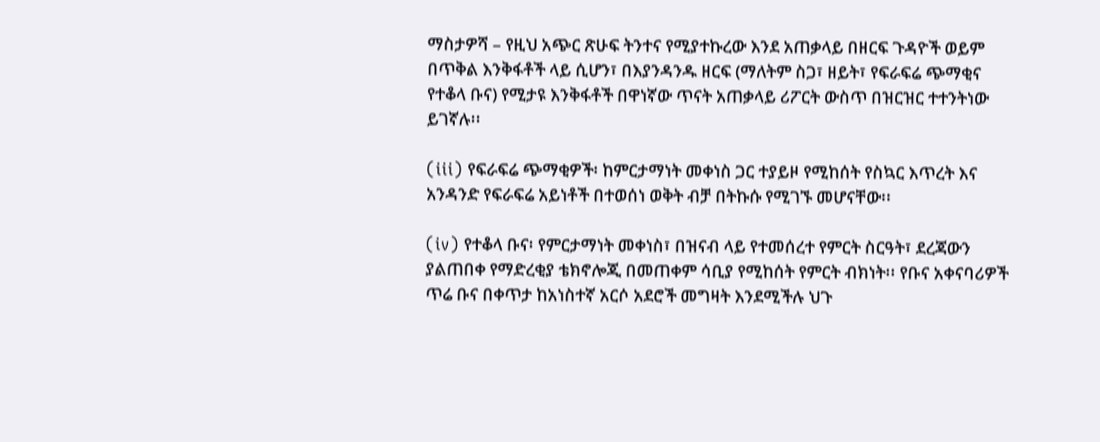ማስታዎሻ – የዚህ አጭር ጽሁፍ ትንተና የሚያተኩረው እንደ አጠቃላይ በዘርፍ ጉዳዮች ወይም በጥቅል እንቅፋቶች ላይ ሲሆን፣ በእያንዳንዱ ዘርፍ (ማለትም ስጋ፣ ዘይት፣ የፍራፍሬ ጭማቂና የተቆላ ቡና) የሚታዩ እንቅፋቶች በዋነኛው ጥናት አጠቃላይ ሪፖርት ውስጥ በዝርዝር ተተንትነው ይገኛሉ፡፡

(iii) የፍራፍሬ ጭማቂዎች፡ ከምርታማነት መቀነስ ጋር ተያይዞ የሚከሰት የስኳር እጥረት እና አንዳንድ የፍራፍሬ አይነቶች በተወሰነ ወቅት ብቻ በትኩሱ የሚገኙ መሆናቸው፡፡

(iv) የተቆላ ቡና፡ የምርታማነት መቀነስ፣ በዝናብ ላይ የተመሰረተ የምርት ስርዓት፣ ደረጃውን ያልጠበቀ የማድረቂያ ቴክኖሎጂ በመጠቀም ሳቢያ የሚከሰት የምርት ብክነት፡፡ የቡና አቀናባሪዎች ጥሬ ቡና በቀጥታ ከአነስተኛ አርሶ አደሮች መግዛት እንደሚችሉ ህጉ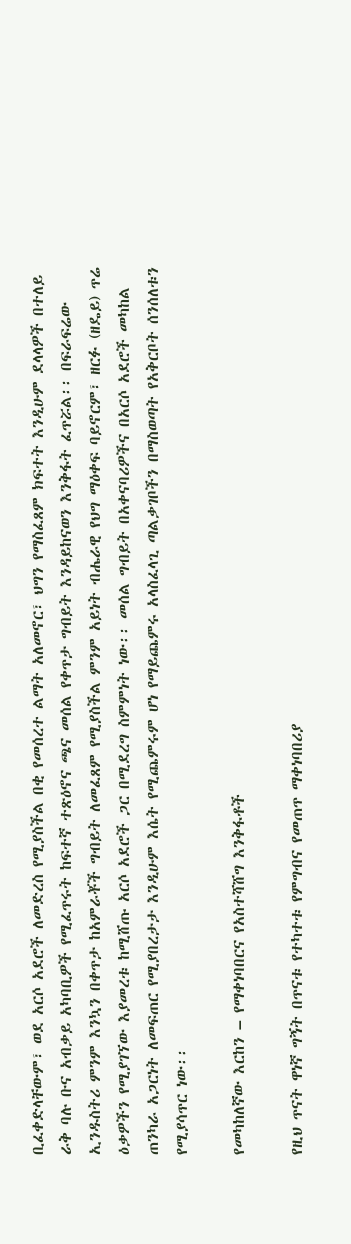ቢፈቀድላቸውም፣ ወደ አርሶ አደሮች ለመድረስ የሚያስችል በቂ የመሰረተ ልማት አለመኖር፣ ህግን የማስፈጸም ክፍተት እንዲሁም ደላላዎች በተለይ ራቅ ባሉ ቡና አብቃይ አካባቢዎች የሚፈጥሩት ከፍተኛ ተጽዕኖና ጫና መሰል የቀጥታ ግብይት እንዳይከናወን እንቅፋት ፈጥሯል፡፡ በፍራፍሬው ኢንዱስትሪ ምንም እንኳን በቀጥታ ከአምራቾች ግብይት ለመፈጸም የሚያስችል ምንም አይነት ብሔራዊ የህግ ማዕቀፍ ባይኖርም፣ ዘርፉ (ዘዴይ) ጥሬ ዕቃዎችን የሚያገኘው እያመረቱ ከሚሸጡ አርሶ አደሮች ጋር በሚደረግ ስምምነት ነው፡፡ መሰል ግብይት በአቀናባሪዎችና በአርሶ አደሮች መካከል ጠንካራ አጋርነት ለመፍጠር የሚያበረታታ እንዲሁም እሴት የሚጨምሩም ሆነ የማይጨምሩ አላስፈላጊ ጣልቃገቦችን በማስወጣት የአቅርቦት ሰንሰለቱን የሚያሳጥር ነው፡፡

የመካከለኛው እርከን – የማቀነባበርና የአስተሻሸግ እንቅፋቶች

የዚህ ጥናት ዋነኛ ግኝት በጥናቱ የተካተቱ የምግብና የመጠጥ ማቀነባበሪያ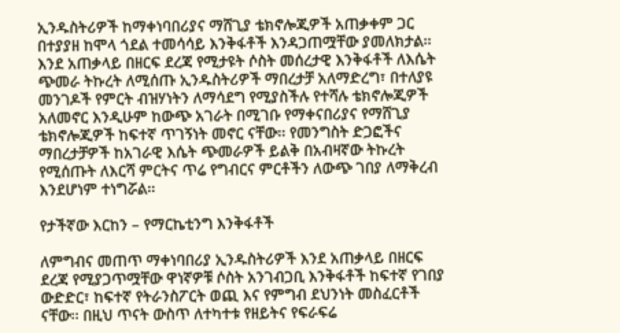ኢንዱስትሪዎች ከማቀነባበሪያና ማሸጊያ ቴክኖሎጂዎች አጠቃቀም ጋር በተያያዘ ከሞላ ጎደል ተመሳሳይ እንቅፋቶች እንዳጋጠሟቸው ያመለክታል፡፡ እንደ አጠቃላይ በዘርፍ ደረጃ የሚታዩት ሶስት መሰረታዊ እንቅፋቶች ለእሴት ጭመራ ትኩረት ለሚሰጡ ኢንዱስትሪዎች ማበረታቻ አለማድረግ፣ በተለያዩ መንገዶች የምርት ብዝሃነትን ለማሳደግ የሚያስችሉ የተሻሉ ቴክኖሎጂዎች አለመኖር እንዲሁም ከውጭ አገራት በሚገቡ የማቀናበሪያና የማሸጊያ ቴክኖሎጂዎች ከፍተኛ ጥገኝነት መኖር ናቸው፡፡ የመንግስት ድጋፎችና ማበረታቻዎች ከአገራዊ እሴት ጭመራዎች ይልቅ በአብዛኛው ትኩረት የሚሰጡት ለእርሻ ምርትና ጥሬ የግብርና ምርቶችን ለውጭ ገበያ ለማቅረብ እንደሆነም ተነግሯል፡፡

የታችኛው እርከን – የማርኬቲንግ እንቅፋቶች

ለምግብና መጠጥ ማቀነባበሪያ ኢንዱስትሪዎች እንደ አጠቃላይ በዘርፍ ደረጃ የሚያጋጥሟቸው ዋነኛዎቹ ሶስት አንገብጋቢ እንቅፋቶች ከፍተኛ የገበያ ውድድር፣ ከፍተኛ የትራንስፖርት ወጪ እና የምግብ ደህንነት መስፈርቶች ናቸው፡፡ በዚህ ጥናት ውስጥ ለተካተቱ የዘይትና የፍራፍሬ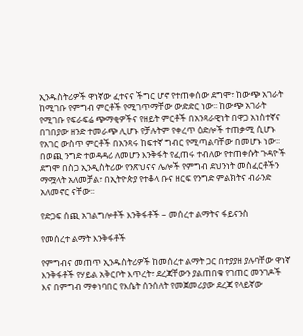ኢንዱስትሪዎች ዋነኛው ፈተናና ችግር ሆኖ የተጠቀሰው ደግሞ፣ ከውጭ አገራት ከሚገቡ የምግብ ምርቶች የሚገጥማቸው ውድድር ነው፡፡ ከውጭ አገራት የሚገቡ የፍራፍሬ ጭማቂዎችና የዘይት ምርቶች በአንጻራዊነት በዋጋ አነስተኛና በገበያው ዘንድ ተመራጭ ሊሆኑ የቻሉትም የቀረጥ ዕድሎች ተጠቃሚ ሲሆኑ የአገር ውስጥ ምርቶች በአንጻሩ ከፍተኛ ግብር የሚጣልባቸው በመሆኑ ነው፡፡ በወጪ ንግድ ተወዳዳሪ ለመሆን እንቅፋት የፈጠሩ ተብለው የተጠቀሱት ጉዳዮች ደግሞ በስጋ ኢንዲስትሪው የንጽህናና ሌሎች የምግብ ደህንነት መስፈርቶችን ማሟላት አለመቻል፣ በኢትዮጵያ የተቆላ ቡና ዘርፍ የንግድ ምልክትና ብራንድ አለመኖር ናቸው፡፡

የድጋፍ ሰጪ አገልግሎቶች እንቅፋቶች – መሰረተ ልማትና ፋይናንስ

የመሰረተ ልማት እንቅፋቶች

የምግብና መጠጥ ኢንዱስትሪዎች ከመሰረተ ልማት ጋር በተያያዘ ያሉባቸው ዋነኛ እንቅፋቶች የሃይል አቅርቦት እጥረት፣ ደረጃቸውን ያልጠበቁ የገጠር መንገዶች እና በምግብ ማቀነባበር የእሴት ሰንሰለት የመጀመሪያው ደረጃ የላይኛው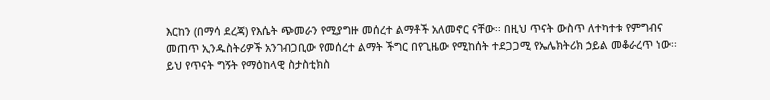እርከን (በማሳ ደረጃ) የእሴት ጭመራን የሚያግዙ መሰረተ ልማቶች አለመኖር ናቸው፡፡ በዚህ ጥናት ውስጥ ለተካተቱ የምግብና መጠጥ ኢንዱስትሪዎች አንገብጋቢው የመሰረተ ልማት ችግር በየጊዜው የሚከሰት ተደጋጋሚ የኤሌክትሪክ ኃይል መቆራረጥ ነው፡፡ ይህ የጥናት ግኝት የማዕከላዊ ስታስቲክስ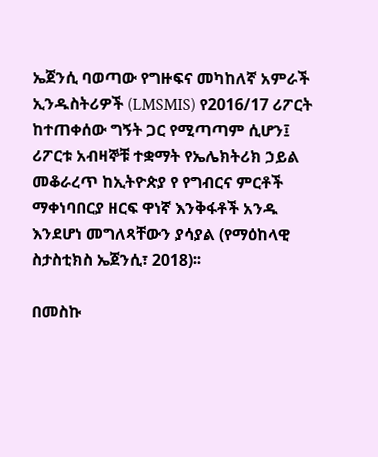ኤጀንሲ ባወጣው የግዙፍና መካከለኛ አምራች ኢንዱስትሪዎች (LMSMIS) የ2016/17 ሪፖርት ከተጠቀሰው ግኝት ጋር የሚጣጣም ሲሆን፤ ሪፖርቱ አብዛኞቹ ተቋማት የኤሌክትሪክ ኃይል መቆራረጥ ከኢትዮጵያ የ የግብርና ምርቶች ማቀነባበርያ ዘርፍ ዋነኛ እንቅፋቶች አንዱ እንደሆነ መግለጻቸውን ያሳያል (የማዕከላዊ ስታስቲክስ ኤጀንሲ፣ 2018)፡፡

በመስኩ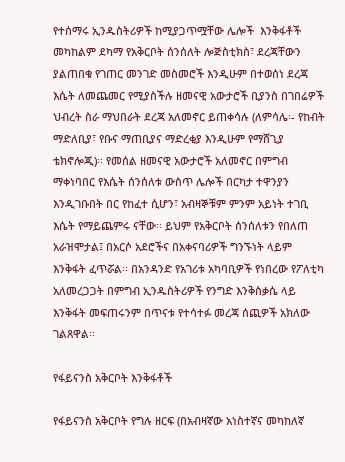የተሰማሩ ኢንዱስትሪዎች ከሚያጋጥሟቸው ሌሎች  እንቅፋቶች መካከልም ደካማ የአቅርቦት ሰንሰለት ሎጅስቲክስ፣ ደረጃቸውን ያልጠበቁ የገጠር መንገድ መስመሮች እንዲሁም በተወሰነ ደረጃ እሴት ለመጨመር የሚያስችሉ ዘመናዊ አውታሮች ቢያንስ በገበሬዎች ህብረት ስራ ማህበራት ደረጃ አለመኖር ይጠቀሳሉ (ለምሳሌ፡- የከብት ማድለቢያ፣ የቡና ማጠቢያና ማድረቂያ እንዲሁም የማሸጊያ ቴክኖሎጂ)፡፡ የመሰል ዘመናዊ አውታሮች አለመኖር በምግብ ማቀነባበር የእሴት ሰንሰለቱ ውስጥ ሌሎች በርካታ ተዋንያን እንዲገቡበት በር የከፈተ ሲሆን፣ አብዛኞቹም ምንም አይነት ተገቢ እሴት የማይጨምሩ ናቸው፡፡ ይህም የአቅርቦት ሰንሰለቱን የበለጠ አራዝሞታል፤ በአርሶ አደሮችና በአቀናባሪዎች ግንኙነት ላይም እንቅፋት ፈጥሯል፡፡ በአንዳንድ የአገሪቱ አካባቢዎች የነበረው የፖለቲካ አለመረጋጋት በምግብ ኢንዱስትሪዎች የንግድ እንቅስቃሴ ላይ እንቅፋት መፍጠሩንም በጥናቱ የተሳተፉ መረጃ ሰጪዎች አክለው ገልጸዋል፡፡

የፋይናንስ አቅርቦት እንቅፋቶች

የፋይናንስ አቅርቦት የግሉ ዘርፍ (በአብዛኛው አነስተኛና መካከለኛ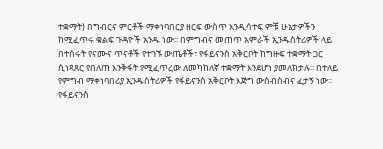ተቋማት) በግብርና ምርቶች ማቀነባበርያ ዘርፍ ውስጥ እንዲሳተፍ ምቹ ሁኔታዎችን ከሚፈጥሩ ቁልፍ ጉዳዮች አንዱ ነው፡፡ በምግብና መጠጥ አምራች ኢንዱስትሪዎች ላይ በተሰሩት የናሙና ጥናቶች የተገኙ ውጤቶች፣ የፋይናንስ አቅርቦት ከግዙፍ ተቋማት ጋር ሲነጻጸር የበለጠ እንቅፋት የሚፈጥረው ለመካከለኛ ተቋማት እንደሆነ ያመለክታሉ፡፡ በተለይ የምግብ ማቀነባበሪያ ኢንዱስትሪዎች የፋይናንስ አቅርቦት እጅግ ውስብስብና ፈታኝ ነው፡፡ የፋይናንስ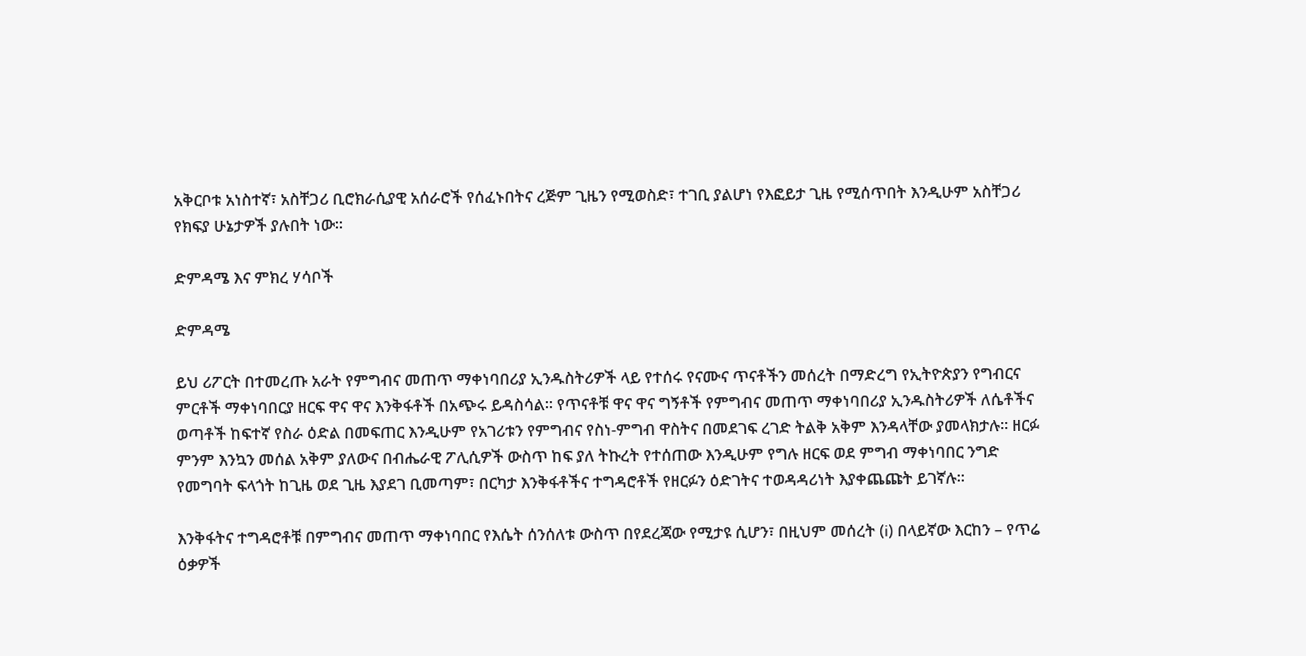አቅርቦቱ አነስተኛ፣ አስቸጋሪ ቢሮክራሲያዊ አሰራሮች የሰፈኑበትና ረጅም ጊዜን የሚወስድ፣ ተገቢ ያልሆነ የእፎይታ ጊዜ የሚሰጥበት እንዲሁም አስቸጋሪ የክፍያ ሁኔታዎች ያሉበት ነው፡፡

ድምዳሜ እና ምክረ ሃሳቦች

ድምዳሜ

ይህ ሪፖርት በተመረጡ አራት የምግብና መጠጥ ማቀነባበሪያ ኢንዱስትሪዎች ላይ የተሰሩ የናሙና ጥናቶችን መሰረት በማድረግ የኢትዮጵያን የግብርና ምርቶች ማቀነባበርያ ዘርፍ ዋና ዋና እንቅፋቶች በአጭሩ ይዳስሳል፡፡ የጥናቶቹ ዋና ዋና ግኝቶች የምግብና መጠጥ ማቀነባበሪያ ኢንዱስትሪዎች ለሴቶችና ወጣቶች ከፍተኛ የስራ ዕድል በመፍጠር እንዲሁም የአገሪቱን የምግብና የስነ-ምግብ ዋስትና በመደገፍ ረገድ ትልቅ አቅም እንዳላቸው ያመላክታሉ፡፡ ዘርፉ ምንም እንኳን መሰል አቅም ያለውና በብሔራዊ ፖሊሲዎች ውስጥ ከፍ ያለ ትኩረት የተሰጠው እንዲሁም የግሉ ዘርፍ ወደ ምግብ ማቀነባበር ንግድ የመግባት ፍላጎት ከጊዜ ወደ ጊዜ እያደገ ቢመጣም፣ በርካታ እንቅፋቶችና ተግዳሮቶች የዘርፉን ዕድገትና ተወዳዳሪነት እያቀጨጩት ይገኛሉ፡፡

እንቅፋትና ተግዳሮቶቹ በምግብና መጠጥ ማቀነባበር የእሴት ሰንሰለቱ ውስጥ በየደረጃው የሚታዩ ሲሆን፣ በዚህም መሰረት (i) በላይኛው እርከን – የጥሬ ዕቃዎች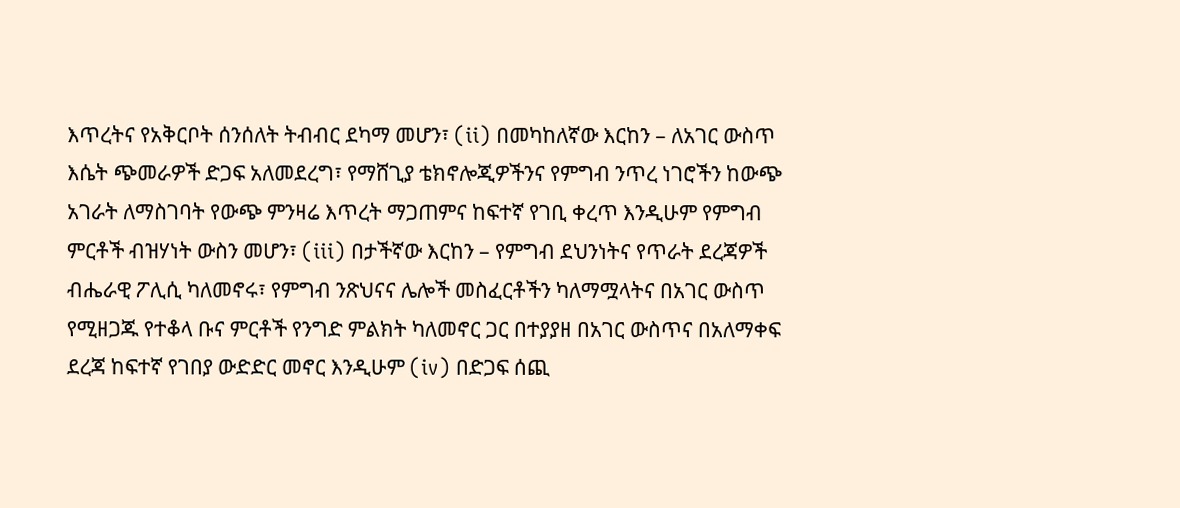እጥረትና የአቅርቦት ሰንሰለት ትብብር ደካማ መሆን፣ (ii) በመካከለኛው እርከን – ለአገር ውስጥ እሴት ጭመራዎች ድጋፍ አለመደረግ፣ የማሸጊያ ቴክኖሎጂዎችንና የምግብ ንጥረ ነገሮችን ከውጭ አገራት ለማስገባት የውጭ ምንዛሬ እጥረት ማጋጠምና ከፍተኛ የገቢ ቀረጥ እንዲሁም የምግብ ምርቶች ብዝሃነት ውስን መሆን፣ (iii) በታችኛው እርከን – የምግብ ደህንነትና የጥራት ደረጃዎች ብሔራዊ ፖሊሲ ካለመኖሩ፣ የምግብ ንጽህናና ሌሎች መስፈርቶችን ካለማሟላትና በአገር ውስጥ የሚዘጋጁ የተቆላ ቡና ምርቶች የንግድ ምልክት ካለመኖር ጋር በተያያዘ በአገር ውስጥና በአለማቀፍ ደረጃ ከፍተኛ የገበያ ውድድር መኖር እንዲሁም (iv) በድጋፍ ሰጪ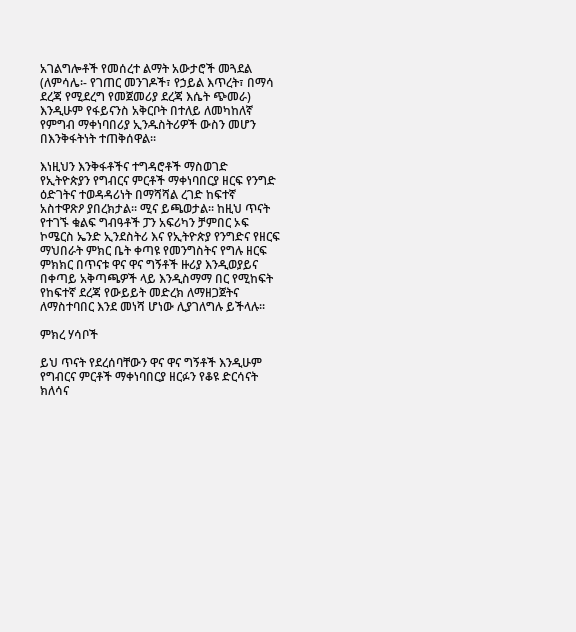አገልግሎቶች የመሰረተ ልማት አውታሮች መጓደል (ለምሳሌ፡- የገጠር መንገዶች፣ የኃይል እጥረት፣ በማሳ ደረጃ የሚደረግ የመጀመሪያ ደረጃ እሴት ጭመራ) እንዲሁም የፋይናንስ አቅርቦት በተለይ ለመካከለኛ የምግብ ማቀነባበሪያ ኢንዱስትሪዎች ውስን መሆን በእንቅፋትነት ተጠቅሰዋል፡፡

እነዚህን እንቅፋቶችና ተግዳሮቶች ማስወገድ የኢትዮጵያን የግብርና ምርቶች ማቀነባበርያ ዘርፍ የንግድ ዕድገትና ተወዳዳሪነት በማሻሻል ረገድ ከፍተኛ አስተዋጽዖ ያበረክታል፡፡ ሚና ይጫወታል፡፡ ከዚህ ጥናት የተገኙ ቁልፍ ግብዓቶች ፓን አፍሪካን ቻምበር ኦፍ ኮሜርስ ኤንድ ኢንደስትሪ እና የኢትዮጵያ የንግድና የዘርፍ ማህበራት ምክር ቤት ቀጣዩ የመንግስትና የግሉ ዘርፍ ምክክር በጥናቱ ዋና ዋና ግኝቶች ዙሪያ እንዲወያይና በቀጣይ አቅጣጫዎች ላይ እንዲስማማ በር የሚከፍት የከፍተኛ ደረጃ የውይይት መድረክ ለማዘጋጀትና ለማስተባበር እንደ መነሻ ሆነው ሊያገለግሉ ይችላሉ፡፡

ምክረ ሃሳቦች

ይህ ጥናት የደረሰባቸውን ዋና ዋና ግኝቶች እንዲሁም የግብርና ምርቶች ማቀነባበርያ ዘርፉን የቆዩ ድርሳናት ክለሳና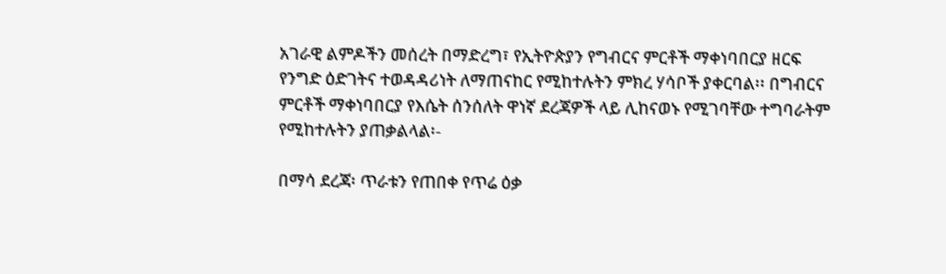አገራዊ ልምዶችን መሰረት በማድረግ፣ የኢትዮጵያን የግብርና ምርቶች ማቀነባበርያ ዘርፍ የንግድ ዕድገትና ተወዳዳሪነት ለማጠናከር የሚከተሉትን ምክረ ሃሳቦች ያቀርባል፡፡ በግብርና ምርቶች ማቀነባበርያ የእሴት ሰንሰለት ዋነኛ ደረጃዎች ላይ ሊከናወኑ የሚገባቸው ተግባራትም የሚከተሉትን ያጠቃልላል፡-

በማሳ ደረጃ፡ ጥራቱን የጠበቀ የጥሬ ዕቃ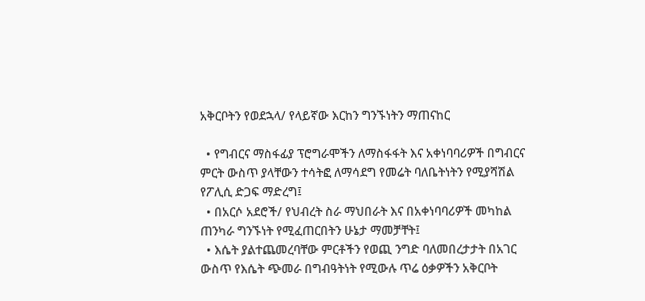አቅርቦትን የወደኋላ/ የላይኛው እርከን ግንኙነትን ማጠናከር

  • የግብርና ማስፋፊያ ፕሮግራሞችን ለማስፋፋት እና አቀነባባሪዎች በግብርና ምርት ውስጥ ያላቸውን ተሳትፎ ለማሳደግ የመሬት ባለቤትነትን የሚያሻሽል የፖሊሲ ድጋፍ ማድረግ፤
  • በአርሶ አደሮች/ የህብረት ስራ ማህበራት እና በአቀነባባሪዎች መካከል ጠንካራ ግንኙነት የሚፈጠርበትን ሁኔታ ማመቻቸት፤
  • እሴት ያልተጨመረባቸው ምርቶችን የወጪ ንግድ ባለመበረታታት በአገር ውስጥ የእሴት ጭመራ በግብዓትነት የሚውሉ ጥሬ ዕቃዎችን አቅርቦት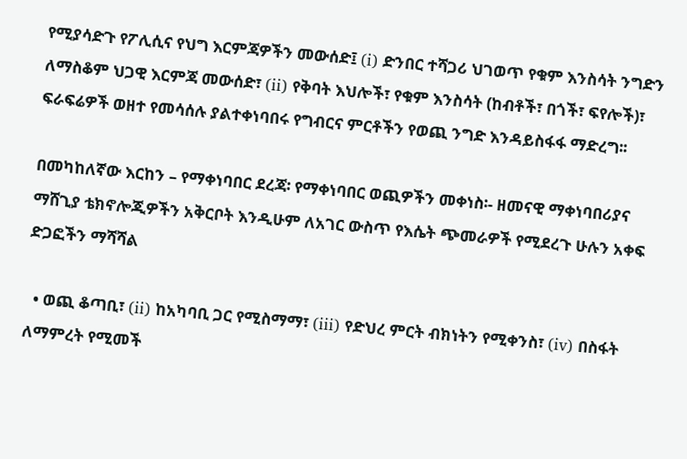የሚያሳድጉ የፖሊሲና የህግ እርምጃዎችን መውሰድ፤ (i) ድንበር ተሻጋሪ ህገወጥ የቁም እንስሳት ንግድን ለማስቆም ህጋዊ እርምጃ መውሰድ፣ (ii) የቅባት እህሎች፣ የቁም እንስሳት (ከብቶች፣ በጎች፣ ፍየሎች)፣ ፍራፍሬዎች ወዘተ የመሳሰሉ ያልተቀነባበሩ የግብርና ምርቶችን የወጪ ንግድ እንዳይስፋፋ ማድረግ፡፡

በመካከለኛው እርከን – የማቀነባበር ደረጃ፡ የማቀነባበር ወጪዎችን መቀነስ፡- ዘመናዊ ማቀነባበሪያና ማሸጊያ ቴክኖሎጂዎችን አቅርቦት እንዲሁም ለአገር ውስጥ የእሴት ጭመራዎች የሚደረጉ ሁሉን አቀፍ ድጋፎችን ማሻሻል

  • ወጪ ቆጣቢ፣ (ii) ከአካባቢ ጋር የሚስማማ፣ (iii) የድህረ ምርት ብክነትን የሚቀንስ፣ (iv) በስፋት ለማምረት የሚመች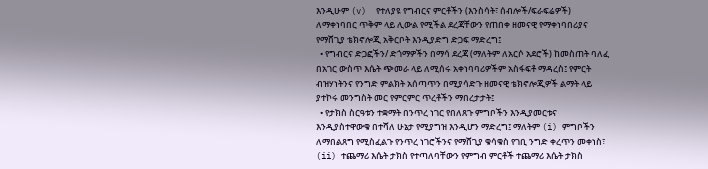እንዲሁም (v)  የተለያዩ የግብርና ምርቶችን (እንስሳት፣ ሰብሎች/ፍራፍሬዎች) ለማቀነባበር ጥቅም ላይ ሊውል የሚችል ደረጃቸውን የጠበቀ ዘመናዊ የማቀነባበሪያና የማሸጊያ ቴክኖሎጂ አቅርቦት እንዲያድግ ድጋፍ ማድረግ፤
  • የግብርና ድጋፎችን/ ድጎማዎችን በማሳ ደረጃ (ማለትም ለአርሶ አደሮች) ከመስጠት ባለፈ በአገር ውስጥ እሴት ጭመራ ላይ ለሚሰሩ አቀነባባሪዎችም አስፋፍቶ ማዳረስ፤ የምርት ብዝሃነትንና የንግድ ምልክት አሰጣጥን በሚያሳድጉ ዘመናዊ ቴክኖሎጂዎች ልማት ላይ ያተኮሩ መንግስት መር የምርምር ጥረቶችን ማበረታታት፤
  • የታክስ ስርዓቱን ተቋማት በንጥረ ነገር የበለጸጉ ምግቦችን እንዲያመርቱና እንዲያስተዋውቁ በተሻለ ሁኔታ የሚያግዝ እንዲሆን ማድረግ፤ ማለትም (i) ምግቦችን ለማበልጸግ የሚስፈልጉ የንጥረ ነገሮችንና የማሸጊያ ቁሳቁስ የገቢ ንግድ ቀረጥን መቀነስ፣ (ii) ተጨማሪ እሴት ታክስ የተጣለባቸውን የምግብ ምርቶች ተጨማሪ እሴት ታክስ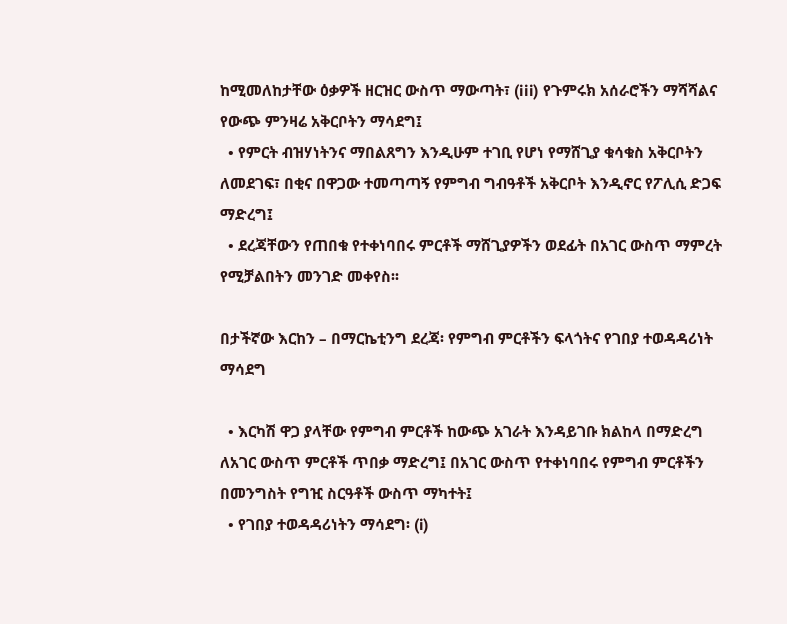ከሚመለከታቸው ዕቃዎች ዘርዝር ውስጥ ማውጣት፣ (iii) የጉምሩክ አሰራሮችን ማሻሻልና የውጭ ምንዛሬ አቅርቦትን ማሳደግ፤
  • የምርት ብዝሃነትንና ማበልጸግን እንዲሁም ተገቢ የሆነ የማሸጊያ ቁሳቁስ አቅርቦትን ለመደገፍ፣ በቂና በዋጋው ተመጣጣኝ የምግብ ግብዓቶች አቅርቦት እንዲኖር የፖሊሲ ድጋፍ ማድረግ፤
  • ደረጃቸውን የጠበቁ የተቀነባበሩ ምርቶች ማሸጊያዎችን ወደፊት በአገር ውስጥ ማምረት የሚቻልበትን መንገድ መቀየስ፡፡

በታችኛው እርከን – በማርኬቲንግ ደረጃ፡ የምግብ ምርቶችን ፍላጎትና የገበያ ተወዳዳሪነት ማሳደግ

  • እርካሽ ዋጋ ያላቸው የምግብ ምርቶች ከውጭ አገራት እንዳይገቡ ክልከላ በማድረግ ለአገር ውስጥ ምርቶች ጥበቃ ማድረግ፤ በአገር ውስጥ የተቀነባበሩ የምግብ ምርቶችን በመንግስት የግዢ ስርዓቶች ውስጥ ማካተት፤
  • የገበያ ተወዳዳሪነትን ማሳደግ፡ (i)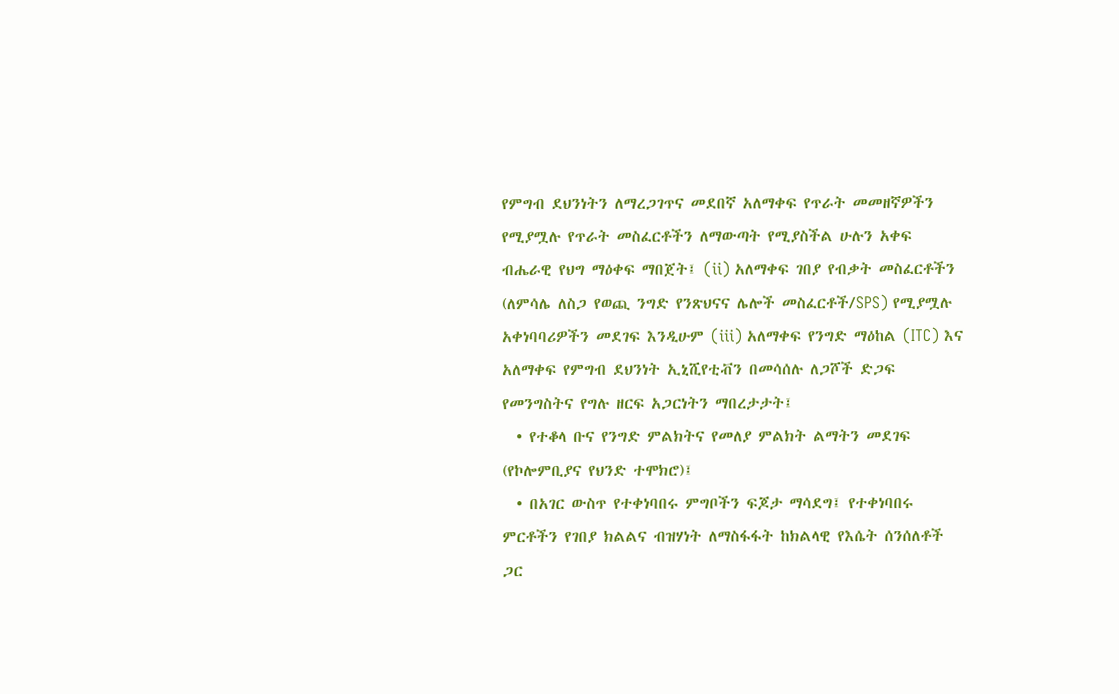የምግብ ደህንነትን ለማረጋገጥና መደበኛ አለማቀፍ የጥራት መመዘኛዎችን የሚያሟሉ የጥራት መስፈርቶችን ለማውጣት የሚያስችል ሁሉን አቀፍ ብሔራዊ የህግ ማዕቀፍ ማበጀት፤ (ii) አለማቀፍ ገበያ የብቃት መስፈርቶችን (ለምሳሌ ለስጋ የወጪ ንግድ የንጽህናና ሌሎች መስፈርቶች/SPS) የሚያሟሉ አቀነባባሪዎችን መደገፍ እንዲሁም (iii) አለማቀፍ የንግድ ማዕከል (ITC) እና አለማቀፍ የምግብ ደህንነት ኢኒሺየቲቭን በመሳሰሉ ለጋሾች ድጋፍ የመንግስትና የግሉ ዘርፍ አጋርነትን ማበረታታት፤
  • የተቆላ ቡና የንግድ ምልክትና የመለያ ምልክት ልማትን መደገፍ (የኮሎምቢያና የህንድ ተሞክሮ)፤
  • በአገር ውስጥ የተቀነባበሩ ምግቦችን ፍጆታ ማሳደግ፤ የተቀነባበሩ ምርቶችን የገበያ ክልልና ብዝሃነት ለማስፋፋት ከክልላዊ የእሴት ሰንሰለቶች ጋር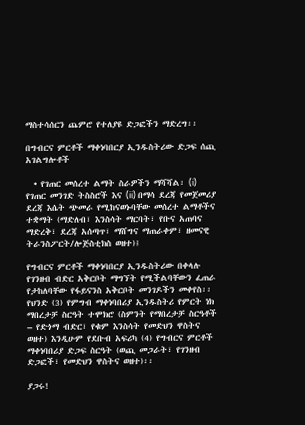ማስተሳሰርን ጨምሮ የተለያዩ ድጋፎችን ማድረግ፡፡

በግብርና ምርቶች ማቀነባበርያ ኢንዱስትሪው ድጋፍ ሰጪ አገልግሎቶች

  • የገጠር መሰረተ ልማት ስራዎችን ማሻሻል፡ (i) የገጠር መንገድ ትስስሮች እና (ii) በማሳ ደረጃ የመጀመሪያ ደረጃ እሴት ጭመራ የሚከናወኑባቸው መሰረተ ልማቶችና ተቋማት (ማድለብ፣ እንስሳት ማርባት፣ የቡና አጠባና ማድረቅ፣ ደረጃ አሰጣጥ፣ ማሸግና ማጠራቀም፣ ዘመናዊ ትራንስፖርት/ሎጅስቲክስ ወዘተ)፤

የግብርና ምርቶች ማቀነባበርያ ኢንዱስትሪው በቀላሉ የገንዘብ ብድር አቅርቦት ማግኘት የሚችልባቸውን ፈጠራ የታከለባቸው የፋይናንስ አቅርቦት መንገዶችን መቀየስ፡፡ የህንድ (3) የምግብ ማቀነባበሪያ ኢንዱስትሪ የምርት ነክ ማበረታቻ ስርዓት ተሞክሮ (ስምንት የማበረታቻ ስርዓቶች – የድጎማ ብድር፣ የቁም እንስሳት የመድህን ዋስትና ወዘተ) እንዲሁም የደቡብ አፍሪካ (4) የግብርና ምርቶች ማቀነባበሪያ ድጋፍ ስርዓት (ወጪ መጋራት፣ የገንዘብ ድጋፎች፣ የመድህን ዋስትና ወዘተ)፡፡

ያጋሩ!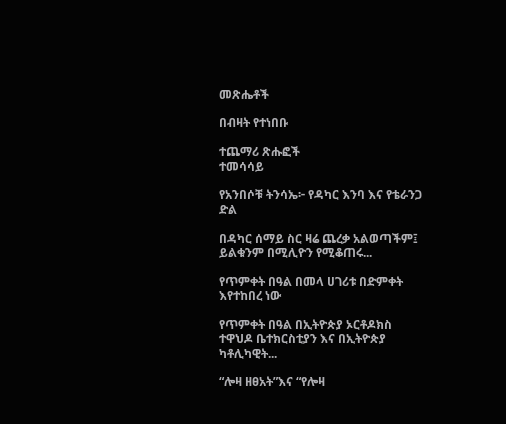መጽሔቶች

በብዛት የተነበቡ

ተጨማሪ ጽሑፎች
ተመሳሳይ

የአንበሶቹ ትንሳኤ፦ የዳካር እንባ እና የቴራንጋ ድል

በዳካር ሰማይ ስር ዛሬ ጨረቃ አልወጣችም፤ ይልቁንም በሚሊዮን የሚቆጠሩ...

የጥምቀት በዓል በመላ ሀገሪቱ በድምቀት እየተከበረ ነው

የጥምቀት በዓል በኢትዮጵያ ኦርቶዶክስ ተዋህዶ ቤተክርስቲያን እና በኢትዮጵያ ካቶሊካዊት...

“ሎዛ ዘፀአት”እና “የሎዛ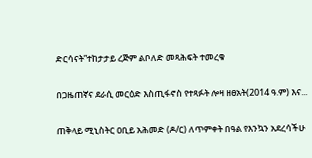ድርሳናት”ተከታታይ ረጅም ልቦለድ መጻሕፍት ተመረቁ

በጋዜጠኛና ደራሲ መርዕድ እስጢፋኖስ የተጻፉት ሎዛ ዘፀአት(2014 ዓ.ም) እና...

ጠቅላይ ሚኒስትር ዐቢይ አሕመድ (ዶ/ር) ለጥምቀት በዓል የእንኳን አደረሳችሁ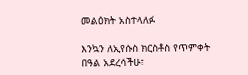መልዕክት አስተላለፉ

እንኳን ለኢየሱስ ክርስቶስ የጥምቀት በዓል አደረሳችሁ፣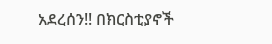አደረሰን!! በክርስቲያኖች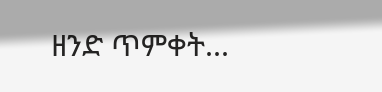ዘንድ ጥምቀት...